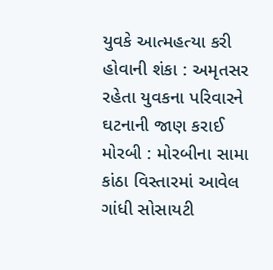યુવકે આત્મહત્યા કરી હોવાની શંકા : અમૃતસર રહેતા યુવકના પરિવારને ઘટનાની જાણ કરાઈ મોરબી : મોરબીના સામા કાંઠા વિસ્તારમાં આવેલ ગાંધી સોસાયટી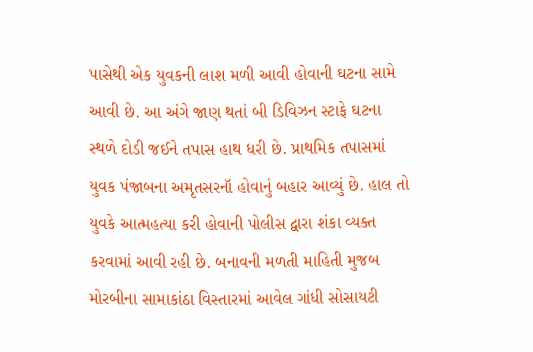પાસેથી એક યુવકની લાશ મળી આવી હોવાની ઘટના સામે આવી છે. આ અંગે જાણ થતાં બી ડિવિઝન સ્ટાફે ઘટના સ્થળે દોડી જઈને તપાસ હાથ ધરી છે. પ્રાથમિક તપાસમાં યુવક પંજાબના અમૃતસરનૉ હોવાનું બહાર આવ્યું છે. હાલ તો યુવકે આત્મહત્યા કરી હોવાની પોલીસ દ્વારા શંકા વ્યક્ત કરવામાં આવી રહી છે. બનાવની મળતી માહિતી મુજબ મોરબીના સામાકાંઠા વિસ્તારમાં આવેલ ગાંધી સોસાયટી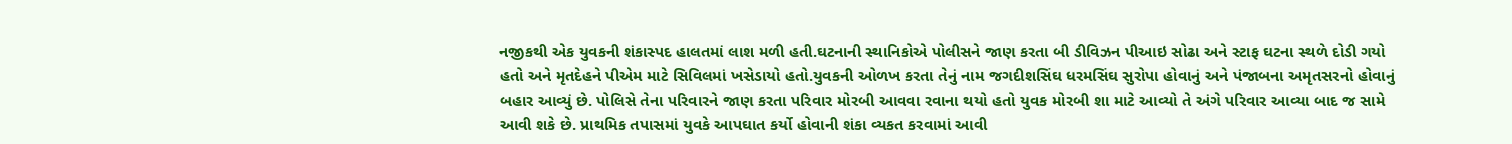નજીકથી એક યુવકની શંકાસ્પદ હાલતમાં લાશ મળી હતી.ઘટનાની સ્થાનિકોએ પોલીસને જાણ કરતા બી ડીવિઝન પીઆઇ સોઢા અને સ્ટાફ ઘટના સ્થળે દોડી ગયો હતો અને મૃતદેહને પીએમ માટે સિવિલમાં ખસેડાયો હતો.યુવકની ઓળખ કરતા તેનું નામ જગદીશસિંઘ ધરમસિંઘ સુરોપા હોવાનું અને પંજાબના અમૃતસરનો હોવાનું બહાર આવ્યું છે. પોલિસે તેના પરિવારને જાણ કરતા પરિવાર મોરબી આવવા રવાના થયો હતો યુવક મોરબી શા માટે આવ્યો તે અંગે પરિવાર આવ્યા બાદ જ સામે આવી શકે છે. પ્રાથમિક તપાસમાં યુવકે આપઘાત કર્યો હોવાની શંકા વ્યકત કરવામાં આવી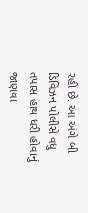રહી છે. આ અંગે બી ડિવિઝન પોલીસે વધુ તપાસ હાથ ધરી હોવાનું જાણવા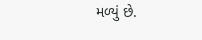મળ્યું છે.